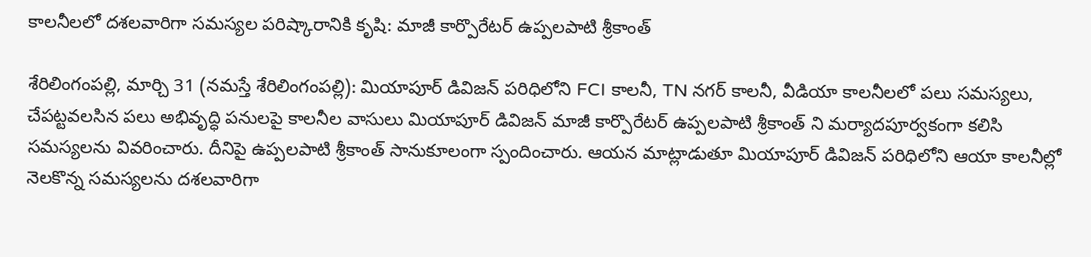కాల‌నీల‌లో ద‌శ‌ల‌వారిగా స‌మ‌స్య‌ల ప‌రిష్కారానికి కృషి: మాజీ కార్పొరేటర్ ఉప్పలపాటి శ్రీకాంత్

శేరిలింగంప‌ల్లి, మార్చి 31 (న‌మ‌స్తే శేరిలింగంప‌ల్లి): మియాపూర్ డివిజన్ పరిధిలోని FCI కాలనీ, TN నగర్ కాలనీ, వీడియా కాలనీలలో పలు సమస్యలు, చేపట్టవలసిన పలు అభివృద్ధి పనులపై కాలనీల వాసులు మియాపూర్ డివిజన్ మాజీ కార్పొరేటర్ ఉప్పలపాటి శ్రీకాంత్ ని మర్యాదపూర్వకంగా కలిసి స‌మ‌స్య‌ల‌ను వివ‌రించారు. దీనిపై ఉప్పలపాటి శ్రీకాంత్ సానుకూలంగా స్పందించారు. ఆయ‌న మాట్లాడుతూ మియాపూర్ డివిజన్ పరిధిలోని ఆయా కాల‌నీల్లో నెల‌కొన్న స‌మ‌స్య‌ల‌ను ద‌శ‌ల‌వారిగా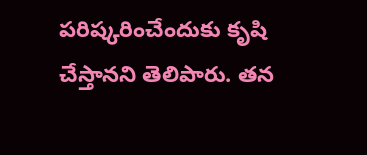ప‌రిష్క‌రించేందుకు కృషి చేస్తాన‌ని తెలిపారు. తన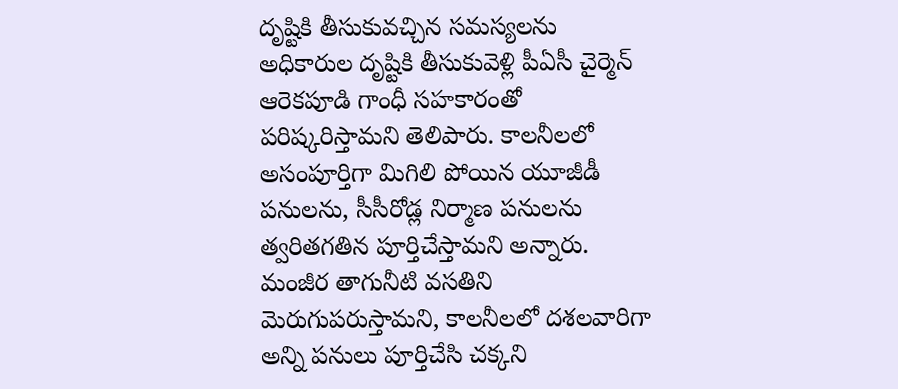దృష్టికి తీసుకువచ్చిన సమస్యలను అధికారుల దృష్టికి తీసుకువెళ్లి పీఏసీ చైర్మెన్ ఆరెకపూడి గాంధీ సహకారంతో పరిష్కరిస్తామని తెలిపారు. కాలనీలలో అసంపూర్తిగా మిగిలి పోయిన యూజీడీ పనులను, సీసీరోడ్ల నిర్మాణ పనులను త్వరితగతిన పూర్తిచేస్తామని అన్నారు. మంజీర తాగునీటి వసతిని మెరుగుపరుస్తామని, కాలనీలలో దశలవారిగా అన్ని పనులు పూర్తిచేసి చక్కని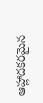ఆహ్లాదకరమైన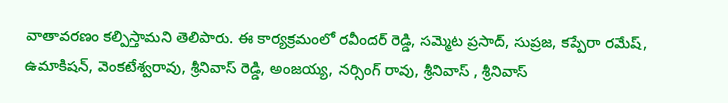వాతావరణం క‌ల్పిస్తామ‌ని తెలిపారు. ఈ కార్య‌క్ర‌మంలో రవీందర్ రెడ్డి, సమ్మెట ప్రసాద్, సుప్రజ, కప్పేరా రమేష్, ఉమాకిషన్, వెంకటేశ్వరావు, శ్రీనివాస్ రెడ్డి, అంజయ్య‌, నర్సింగ్ రావు, శ్రీనివాస్ , శ్రీనివాస్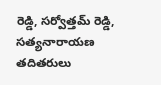రెడ్డి, సర్వోత్తమ్ రెడ్డి, సత్యనారాయణ తదితరులు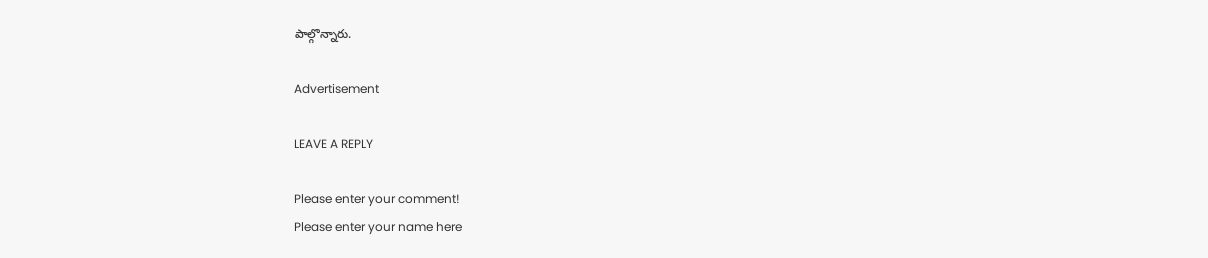పాల్గొన్నారు.

Advertisement

LEAVE A REPLY

Please enter your comment!
Please enter your name here